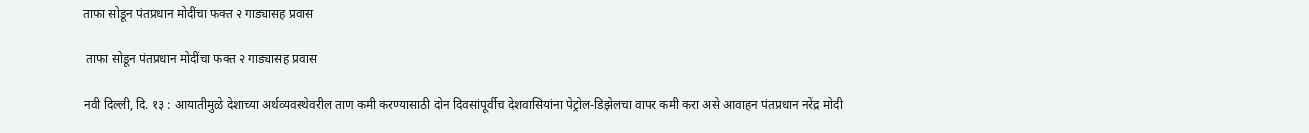ताफा सोडून पंतप्रधान मोदींचा फक्त २ गाड्यासह प्रवास

 ताफा सोडून पंतप्रधान मोदींचा फक्त २ गाड्यासह प्रवास

नवी दिल्ली, दि. १३ : आयातीमुळे देशाच्या अर्थव्यवस्थेवरील ताण कमी करण्यासाठी दोन दिवसांपूर्वीच देशवासियांना पेट्रोल-डिझेलचा वापर कमी करा असे आवाहन पंतप्रधान नरेंद्र मोदी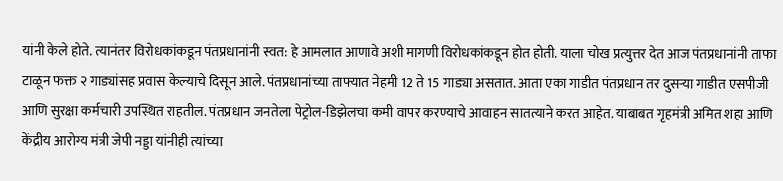यांनी केले होते. त्यानंतर विरोधकांकडून पंतप्रधानांनी स्वत: हे आमलात आणावे अशी मागणी विरोधकांकडून होत होती. याला चोख प्रत्युत्तर देत आज पंतप्रधानांनी ताफा टाळून फक्त २ गाड्यांसह प्रवास केल्याचे दिसून आले. पंतप्रधानांच्या ताफ्यात नेहमी 12 ते 15 गाड्या असतात. आता एका गाडीत पंतप्रधान तर दुसऱ्या गाडीत एसपीजी आणि सुरक्षा कर्मचारी उपस्थित राहतील. पंतप्रधान जनतेला पेट्रोल-डिझेलचा कमी वापर करण्याचे आवाहन सातत्याने करत आहेत. याबाबत गृहमंत्री अमित शहा आणि केंद्रीय आरोग्य मंत्री जेपी नड्डा यांनीही त्यांच्या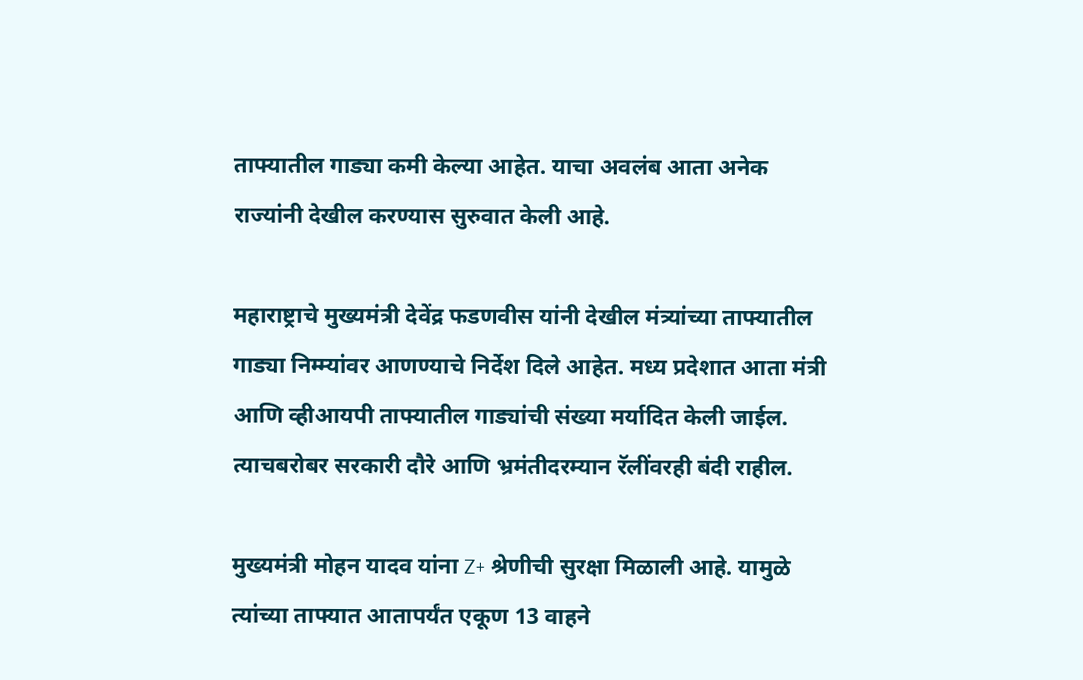ताफ्यातील गाड्या कमी केल्या आहेत. याचा अवलंब आता अनेक राज्यांनी देखील करण्यास सुरुवात केली आहे.

महाराष्ट्राचे मुख्यमंत्री देवेंद्र फडणवीस यांनी देखील मंत्र्यांच्या ताफ्यातील गाड्या निम्म्यांवर आणण्याचे निर्देश दिले आहेत. मध्य प्रदेशात आता मंत्री आणि व्हीआयपी ताफ्यातील गाड्यांची संख्या मर्यादित केली जाईल. त्याचबरोबर सरकारी दौरे आणि भ्रमंतीदरम्यान रॅलींवरही बंदी राहील.

मुख्यमंत्री मोहन यादव यांना Z+ श्रेणीची सुरक्षा मिळाली आहे. यामुळे त्यांच्या ताफ्यात आतापर्यंत एकूण 13 वाहने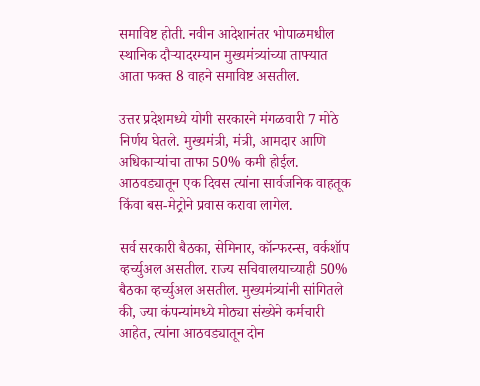समाविष्ट होती. नवीन आदेशानंतर भोपाळमधील स्थानिक दौऱ्यादरम्यान मुख्यमंत्र्यांच्या ताफ्यात आता फक्त 8 वाहने समाविष्ट असतील.

उत्तर प्रदेशमध्ये योगी सरकारने मंगळवारी 7 मोठे निर्णय घेतले. मुख्यमंत्री, मंत्री, आमदार आणि अधिकाऱ्यांचा ताफा 50% कमी होईल. आठवड्यातून एक दिवस त्यांना सार्वजनिक वाहतूक किंवा बस-मेट्रोने प्रवास करावा लागेल.

सर्व सरकारी बैठका, सेमिनार, कॉन्फरन्स, वर्कशॉप व्हर्च्युअल असतील. राज्य सचिवालयाच्याही 50% बैठका व्हर्च्युअल असतील. मुख्यमंत्र्यांनी सांगितले की, ज्या कंपन्यांमध्ये मोठ्या संख्येने कर्मचारी आहेत, त्यांना आठवड्यातून दोन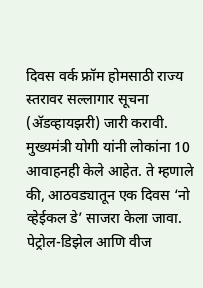दिवस वर्क फ्रॉम होमसाठी राज्य स्तरावर सल्लागार सूचना (अ‍ॅडव्हायझरी) जारी करावी. मुख्यमंत्री योगी यांनी लोकांना 10 आवाहनही केले आहेत. ते म्हणाले की, आठवड्यातून एक दिवस ‘नो व्हेईकल डे’ साजरा केला जावा. पेट्रोल-डिझेल आणि वीज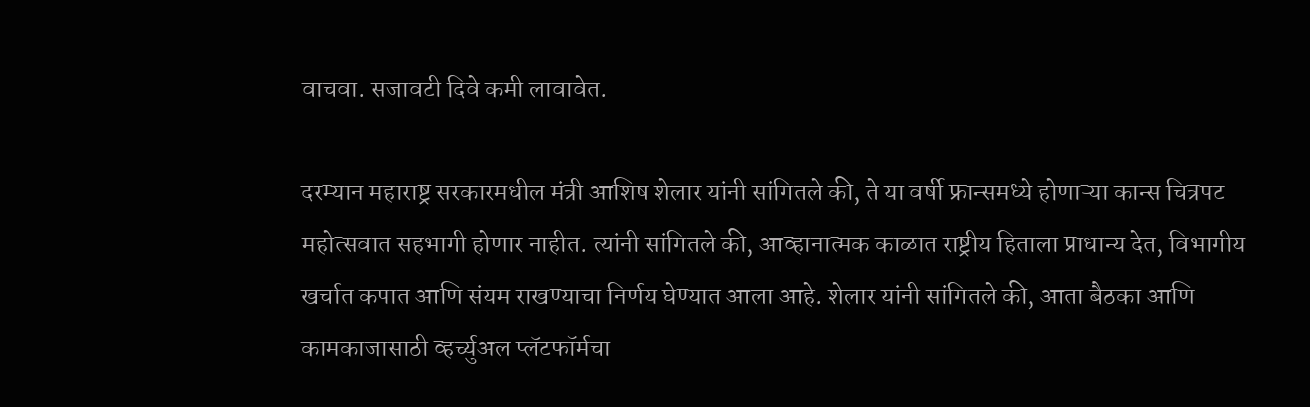वाचवा. सजावटी दिवे कमी लावावेत.

दरम्यान महाराष्ट्र सरकारमधील मंत्री आशिष शेलार यांनी सांगितले की, ते या वर्षी फ्रान्समध्ये होणाऱ्या कान्स चित्रपट महोत्सवात सहभागी होणार नाहीत. त्यांनी सांगितले की, आव्हानात्मक काळात राष्ट्रीय हिताला प्राधान्य देत, विभागीय खर्चात कपात आणि संयम राखण्याचा निर्णय घेण्यात आला आहे. शेलार यांनी सांगितले की, आता बैठका आणि कामकाजासाठी व्हर्च्युअल प्लॅटफॉर्मचा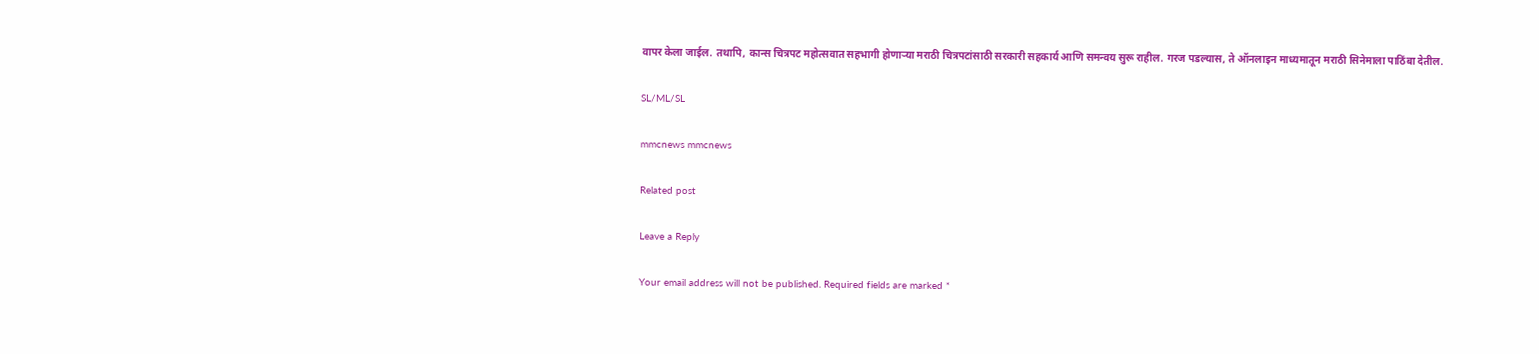वापर केला जाईल. तथापि, कान्स चित्रपट महोत्सवात सहभागी होणाऱ्या मराठी चित्रपटांसाठी सरकारी सहकार्य आणि समन्वय सुरू राहील. गरज पडल्यास, ते ऑनलाइन माध्यमातून मराठी सिनेमाला पाठिंबा देतील.

SL/ML/SL

mmcnews mmcnews

Related post

Leave a Reply

Your email address will not be published. Required fields are marked *